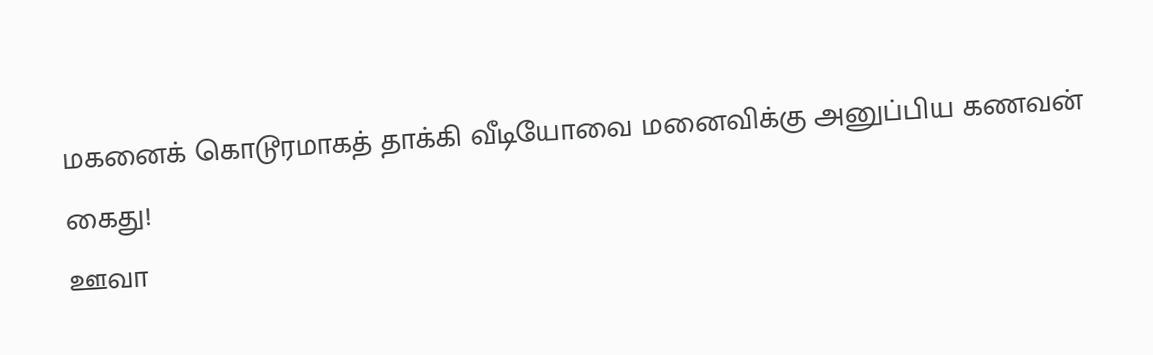மகனைக் கொடூரமாகத் தாக்கி வீடியோவை மனைவிக்கு அனுப்பிய கணவன் கைது!
ஊவா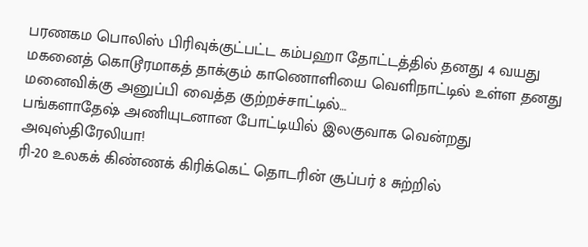பரணகம பொலிஸ் பிரிவுக்குட்பட்ட கம்பஹா தோட்டத்தில் தனது 4 வயது மகனைத் கொடூரமாகத் தாக்கும் காணொளியை வெளிநாட்டில் உள்ள தனது மனைவிக்கு அனுப்பி வைத்த குற்றச்சாட்டில்…
பங்களாதேஷ் அணியுடனான போட்டியில் இலகுவாக வென்றது அவுஸ்திரேலியா!
ரி-20 உலகக் கிண்ணக் கிரிக்கெட் தொடரின் சூப்பர் 8 சுற்றில்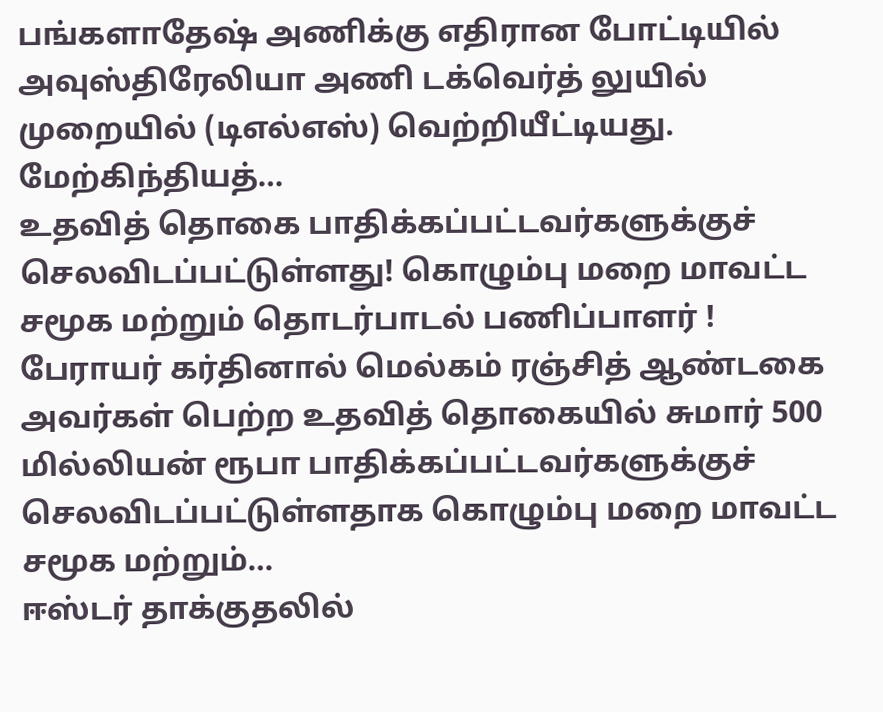பங்களாதேஷ் அணிக்கு எதிரான போட்டியில் அவுஸ்திரேலியா அணி டக்வெர்த் லுயில் முறையில் (டிஎல்எஸ்) வெற்றியீட்டியது. மேற்கிந்தியத்…
உதவித் தொகை பாதிக்கப்பட்டவர்களுக்குச் செலவிடப்பட்டுள்ளது! கொழும்பு மறை மாவட்ட சமூக மற்றும் தொடர்பாடல் பணிப்பாளர் !
பேராயர் கர்தினால் மெல்கம் ரஞ்சித் ஆண்டகை அவர்கள் பெற்ற உதவித் தொகையில் சுமார் 500 மில்லியன் ரூபா பாதிக்கப்பட்டவர்களுக்குச் செலவிடப்பட்டுள்ளதாக கொழும்பு மறை மாவட்ட சமூக மற்றும்…
ஈஸ்டர் தாக்குதலில்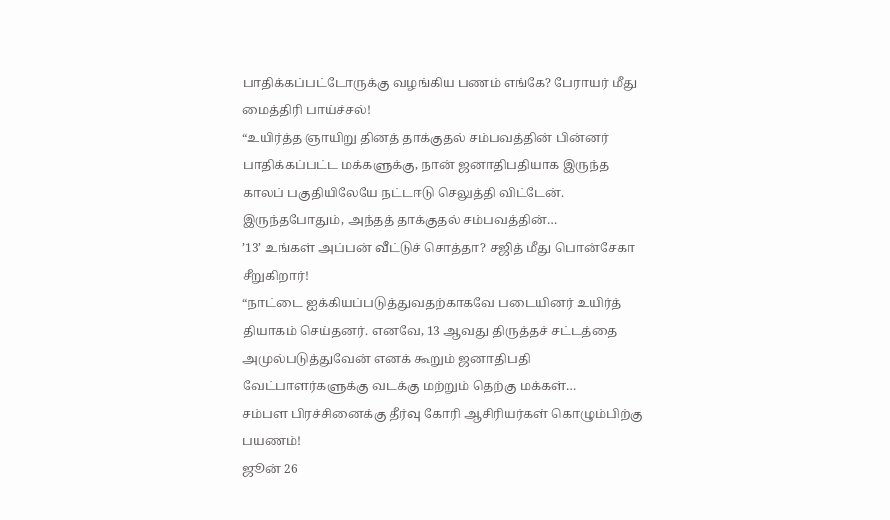பாதிக்கப்பட்டோருக்கு வழங்கிய பணம் எங்கே? பேராயர் மீது மைத்திரி பாய்ச்சல்!
“உயிர்த்த ஞாயிறு தினத் தாக்குதல் சம்பவத்தின் பின்னர் பாதிக்கப்பட்ட மக்களுக்கு, நான் ஜனாதிபதியாக இருந்த காலப் பகுதியிலேயே நட்டஈடு செலுத்தி விட்டேன். இருந்தபோதும், அந்தத் தாக்குதல் சம்பவத்தின்…
’13’ உங்கள் அப்பன் வீட்டுச் சொத்தா? சஜித் மீது பொன்சேகா சீறுகிறார்!
“நாட்டை ஐக்கியப்படுத்துவதற்காகவே படையினர் உயிர்த் தியாகம் செய்தனர். எனவே, 13 ஆவது திருத்தச் சட்டத்தை அமுல்படுத்துவேன் எனக் கூறும் ஜனாதிபதி வேட்பாளர்களுக்கு வடக்கு மற்றும் தெற்கு மக்கள்…
சம்பள பிரச்சினைக்கு தீர்வு கோரி ஆசிரியர்கள் கொழும்பிற்கு பயணம்!
ஜூன் 26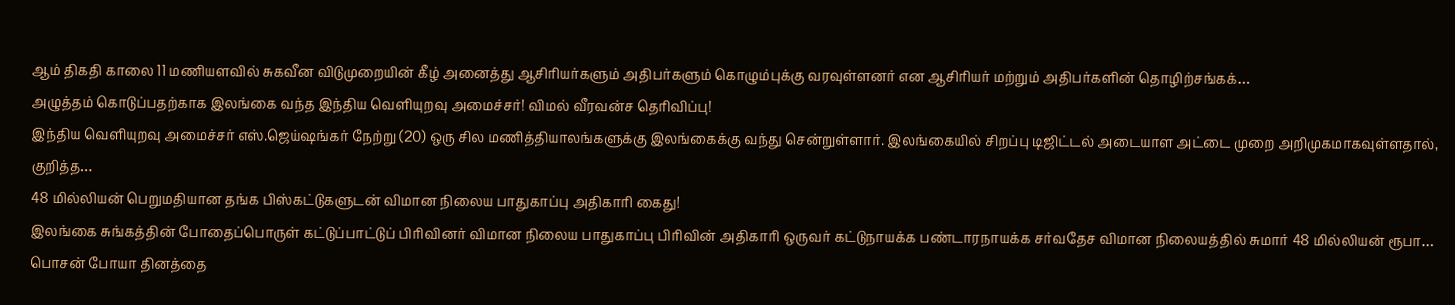ஆம் திகதி காலை 11 மணியளவில் சுகவீன விடுமுறையின் கீழ் அனைத்து ஆசிரியர்களும் அதிபர்களும் கொழும்புக்கு வரவுள்ளனர் என ஆசிரியர் மற்றும் அதிபர்களின் தொழிற்சங்கக்…
அழுத்தம் கொடுப்பதற்காக இலங்கை வந்த இந்திய வெளியுறவு அமைச்சர்! விமல் வீரவன்ச தெரிவிப்பு!
இந்திய வெளியுறவு அமைச்சர் எஸ்.ஜெய்ஷங்கர் நேற்று (20) ஒரு சில மணித்தியாலங்களுக்கு இலங்கைக்கு வந்து சென்றுள்ளார். இலங்கையில் சிறப்பு டிஜிட்டல் அடையாள அட்டை முறை அறிமுகமாகவுள்ளதால், குறித்த…
48 மில்லியன் பெறுமதியான தங்க பிஸ்கட்டுகளுடன் விமான நிலைய பாதுகாப்பு அதிகாரி கைது!
இலங்கை சுங்கத்தின் போதைப்பொருள் கட்டுப்பாட்டுப் பிரிவினர் விமான நிலைய பாதுகாப்பு பிரிவின் அதிகாரி ஒருவர் கட்டுநாயக்க பண்டாரநாயக்க சர்வதேச விமான நிலையத்தில் சுமார் 48 மில்லியன் ரூபா…
பொசன் போயா தினத்தை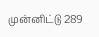முன்னிட்டு 289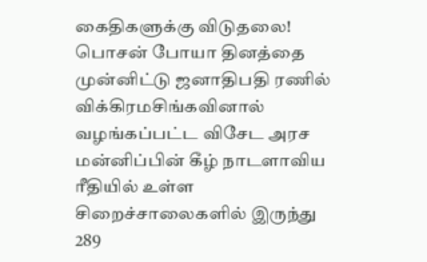கைதிகளுக்கு விடுதலை!
பொசன் போயா தினத்தை முன்னிட்டு ஜனாதிபதி ரணில் விக்கிரமசிங்கவினால் வழங்கப்பட்ட விசேட அரச மன்னிப்பின் கீழ் நாடளாவிய ரீதியில் உள்ள சிறைச்சாலைகளில் இருந்து 289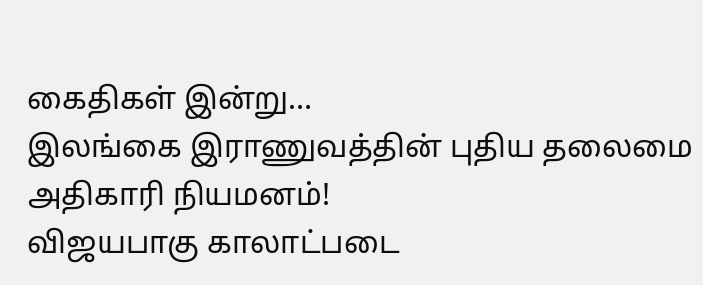கைதிகள் இன்று…
இலங்கை இராணுவத்தின் புதிய தலைமை அதிகாரி நியமனம்!
விஜயபாகு காலாட்படை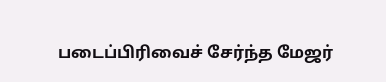படைப்பிரிவைச் சேர்ந்த மேஜர்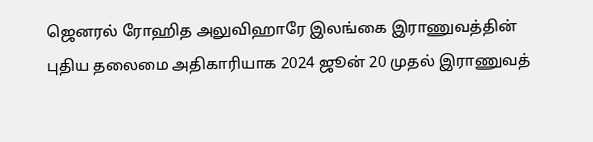ஜெனரல் ரோஹித அலுவிஹாரே இலங்கை இராணுவத்தின் புதிய தலைமை அதிகாரியாக 2024 ஜூன் 20 முதல் இராணுவத்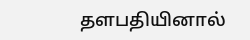தளபதியினால்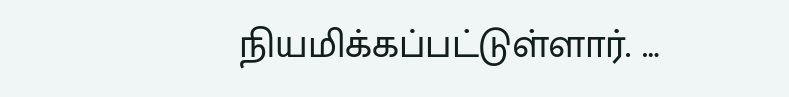நியமிக்கப்பட்டுள்ளார். …